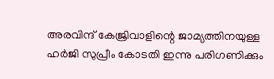അരവിന്ദ് കേജ്രിവാളിന്റെ ജാമ്യത്തിനയുള്ള ഹർജി സുപ്രീം കോടതി ഇന്നു പരിഗണിക്കും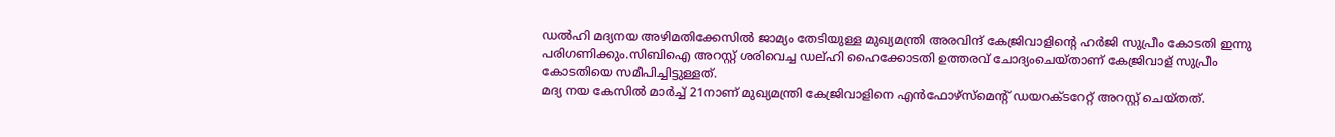ഡല്‍ഹി മദ്യനയ അഴിമതിക്കേസില്‍ ജാമ്യം തേടിയുള്ള മുഖ്യമന്ത്രി അരവിന്ദ് കേജ്രിവാളിന്റെ ഹർജി സുപ്രീം കോടതി ഇന്നു പരിഗണിക്കും.സിബിഐ അറസ്റ്റ് ശരിവെച്ച ഡല്ഹി ഹൈക്കോടതി ഉത്തരവ് ചോദ്യംചെയ്താണ് കേജ്രിവാള് സുപ്രീം കോടതിയെ സമീപിച്ചിട്ടുള്ളത്.
മദ്യ നയ കേസില്‍ മാർച്ച്‌ 21നാണ് മുഖ്യമന്ത്രി കേജ്രിവാളിനെ എൻഫോഴ്സ്മെന്റ് ഡയറക്ടറേറ്റ് അറസ്റ്റ് ചെയ്തത്.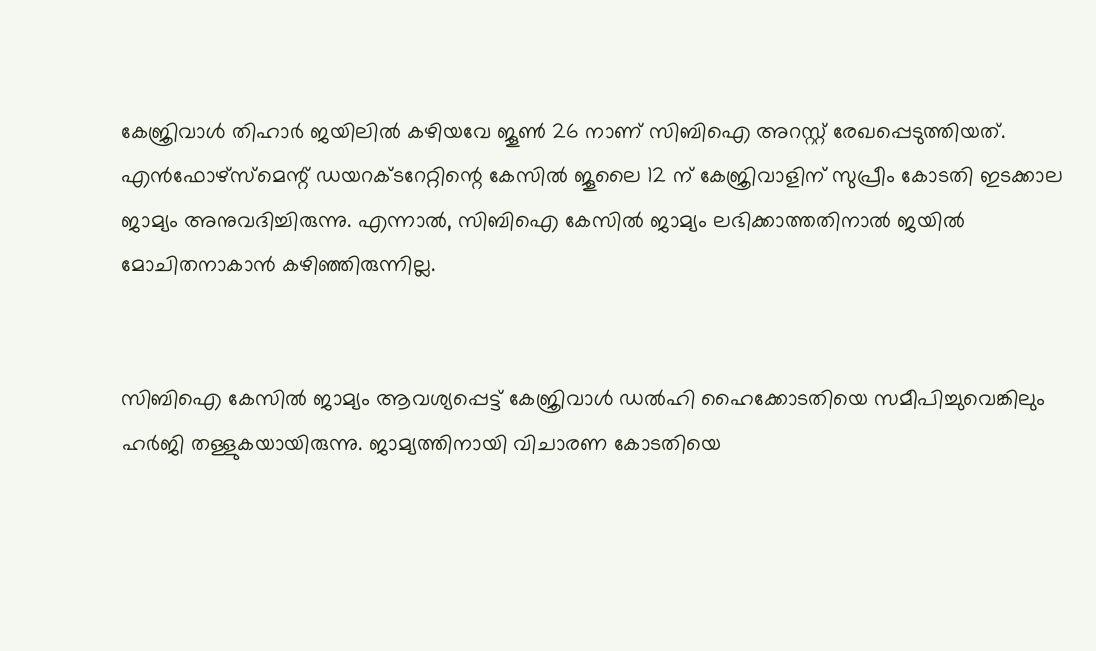കേജ്രിവാള്‍ തിഹാർ ജയിലില്‍ കഴിയവേ ജൂണ്‍ 26 നാണ് സിബിഐ അറസ്റ്റ് രേഖപ്പെടുത്തിയത്. എൻഫോഴ്സ്മെന്റ് ഡയറക്ടറേറ്റിന്റെ കേസില്‍ ജൂലൈ 12 ന് കേജ്രിവാളിന് സുപ്രീം കോടതി ഇടക്കാല ജാമ്യം അനുവദിച്ചിരുന്നു. എന്നാല്‍, സിബിഐ കേസില്‍ ജാമ്യം ലഭിക്കാത്തതിനാല്‍ ജയില്‍ മോചിതനാകാൻ കഴിഞ്ഞിരുന്നില്ല.


സിബിഐ കേസില്‍ ജാമ്യം ആവശ്യപ്പെട്ട് കേജ്രിവാള്‍ ഡല്‍ഹി ഹൈക്കോടതിയെ സമീപിച്ചുവെങ്കിലും ഹർജി തള്ളുകയായിരുന്നു. ജാമ്യത്തിനായി വിചാരണ കോടതിയെ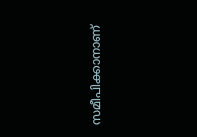സമീപിക്കാനാണ്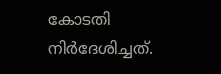കോടതി നിർദേശിച്ചത്.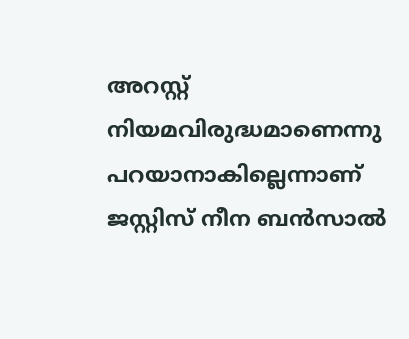അറസ്റ്റ് നിയമവിരുദ്ധമാണെന്നു പറയാനാകില്ലെന്നാണ് ജസ്റ്റിസ് നീന ബൻസാല്‍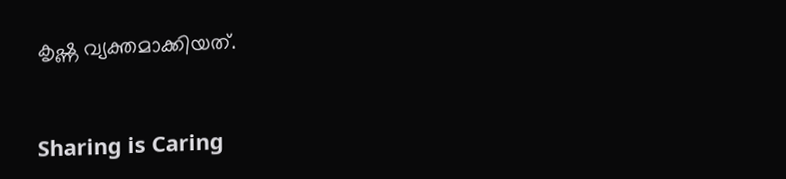കൃഷ്ണ വ്യക്തമാക്കിയത്.



Sharing is Caring